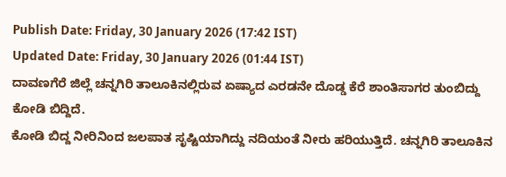Publish Date: Friday, 30 January 2026 (17:42 IST)
Updated Date: Friday, 30 January 2026 (01:44 IST)
ದಾವಣಗೆರೆ ಜಿಲ್ಲೆ ಚನ್ನಗಿರಿ ತಾಲೂಕಿನಲ್ಲಿರುವ ಏಷ್ಯಾದ ಎರಡನೇ ದೊಡ್ಡ ಕೆರೆ ಶಾಂತಿಸಾಗರ ತುಂಬಿದ್ದು ಕೋಡಿ ಬಿದ್ದಿದೆ.
ಕೋಡಿ ಬಿದ್ದ ನೀರಿನಿಂದ ಜಲಪಾತ ಸೃಷ್ಟಿಯಾಗಿದ್ದು ನದಿಯಂತೆ ನೀರು ಹರಿಯುತ್ತಿದೆ. ಚನ್ನಗಿರಿ ತಾಲೂಕಿನ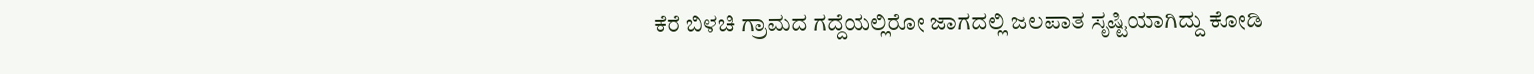ಕೆರೆ ಬಿಳಚಿ ಗ್ರಾಮದ ಗದ್ದೆಯಲ್ಲಿರೋ ಜಾಗದಲ್ಲಿ ಜಲಪಾತ ಸೃಷ್ಟಿಯಾಗಿದ್ದು ಕೋಡಿ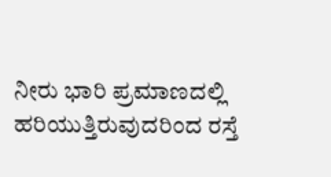ನೀರು ಭಾರಿ ಪ್ರಮಾಣದಲ್ಲಿ ಹರಿಯುತ್ತಿರುವುದರಿಂದ ರಸ್ತೆ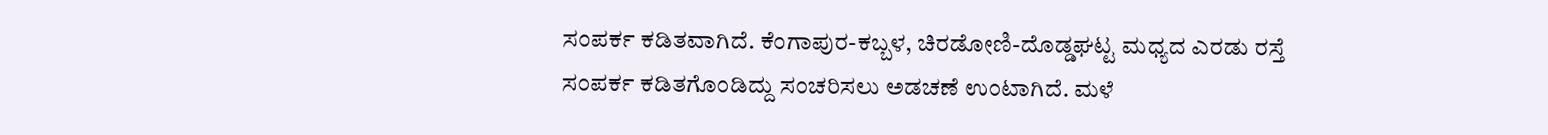ಸಂಪರ್ಕ ಕಡಿತವಾಗಿದೆ. ಕೆಂಗಾಪುರ-ಕಬ್ಬಳ, ಚಿರಡೋಣಿ-ದೊಡ್ಡಘಟ್ಟ ಮಧ್ಯದ ಎರಡು ರಸ್ತೆ ಸಂಪರ್ಕ ಕಡಿತಗೊಂಡಿದ್ದು ಸಂಚರಿಸಲು ಅಡಚಣೆ ಉಂಟಾಗಿದೆ. ಮಳೆ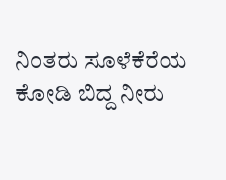ನಿಂತರು ಸೂಳೆಕೆರೆಯ ಕೋಡಿ ಬಿದ್ದ ನೀರು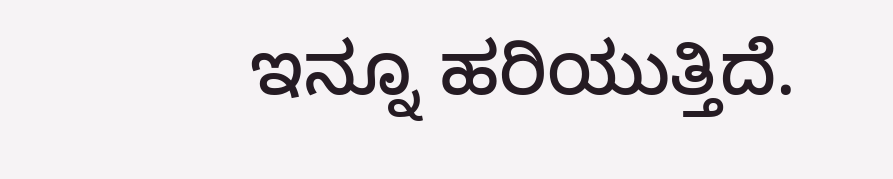ಇನ್ನೂ ಹರಿಯುತ್ತಿದೆ.